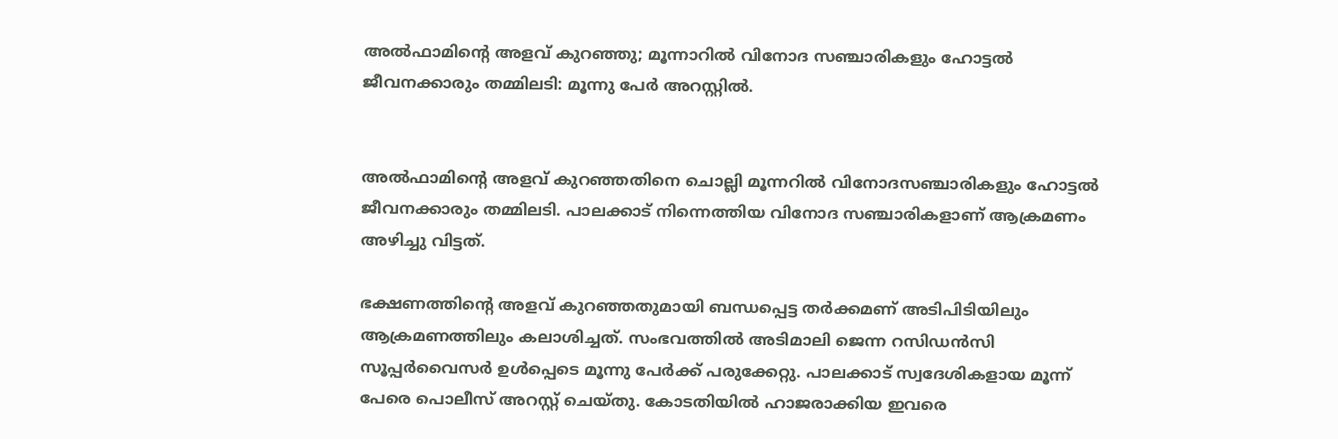അല്‍ഫാമിന്റെ അളവ് കുറഞ്ഞു; മൂന്നാറില്‍ വിനോദ സഞ്ചാരികളും ഹോട്ടല്‍ ജീവനക്കാരും തമ്മിലടി: മൂന്നു പേര്‍ അറസ്റ്റില്‍.


അല്‍ഫാമിന്റെ അളവ് കുറഞ്ഞതിനെ ചൊല്ലി മൂന്നറില്‍ വിനോദസഞ്ചാരികളും ഹോട്ടല്‍ ജീവനക്കാരും തമ്മിലടി. പാലക്കാട് നിന്നെത്തിയ വിനോദ സഞ്ചാരികളാണ് ആക്രമണം അഴിച്ചു വിട്ടത്.

ഭക്ഷണത്തിന്റെ അളവ് കുറഞ്ഞതുമായി ബന്ധപ്പെട്ട തര്‍ക്കമണ് അടിപിടിയിലും ആക്രമണത്തിലും കലാശിച്ചത്. സംഭവത്തില്‍ അടിമാലി ജെന്ന റസിഡന്‍സി സൂപ്പര്‍വൈസര്‍ ഉള്‍പ്പെടെ മൂന്നു പേര്‍ക്ക് പരുക്കേറ്റു. പാലക്കാട് സ്വദേശികളായ മൂന്ന് പേരെ പൊലീസ് അറസ്റ്റ് ചെയ്തു. കോടതിയില്‍ ഹാജരാക്കിയ ഇവരെ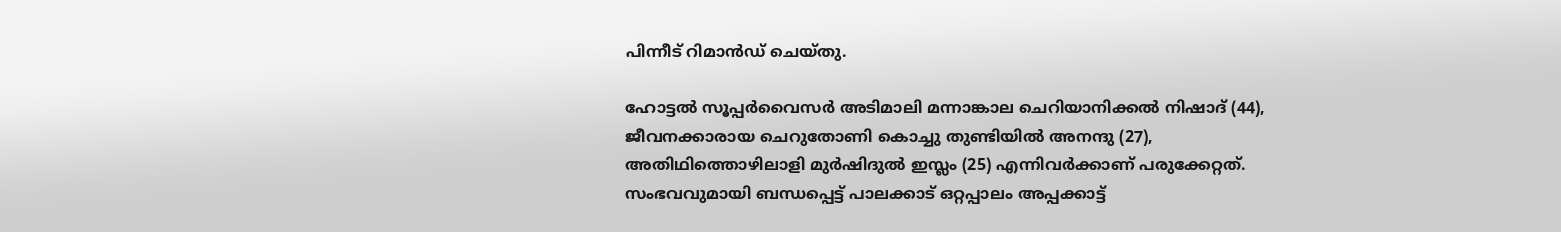പിന്നീട് റിമാന്‍ഡ് ചെയ്തു.

ഹോട്ടല്‍ സൂപ്പര്‍വൈസര്‍ അടിമാലി മന്നാങ്കാല ചെറിയാനിക്കല്‍ നിഷാദ് (44), ജീവനക്കാരായ ചെറുതോണി കൊച്ചു തുണ്ടിയില്‍ അനന്ദു (27), അതിഥിത്തൊഴിലാളി മുര്‍ഷിദുല്‍ ഇസ്ലം (25) എന്നിവര്‍ക്കാണ് പരുക്കേറ്റത്. സംഭവവുമായി ബന്ധപ്പെട്ട് പാലക്കാട് ഒറ്റപ്പാലം അപ്പക്കാട്ട്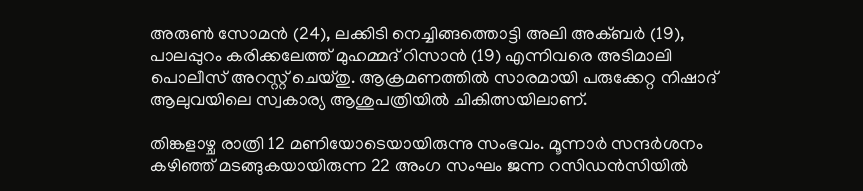അരുണ്‍ സോമന്‍ (24), ലക്കിടി നെച്ചിങ്ങത്തൊട്ടി അലി അക്ബര്‍ (19), പാലപ്പുറം കരിക്കലേത്ത് മുഹമ്മദ് റിസാന്‍ (19) എന്നിവരെ അടിമാലി പൊലീസ് അറസ്റ്റ് ചെയ്തു. ആക്രമണത്തില്‍ സാരമായി പരുക്കേറ്റ നിഷാദ് ആലുവയിലെ സ്വകാര്യ ആശുപത്രിയില്‍ ചികിത്സയിലാണ്.

തിങ്കളാഴ്ച രാത്രി 12 മണിയോടെയായിരുന്നു സംഭവം. മൂന്നാര്‍ സന്ദര്‍ശനം കഴിഞ്ഞ് മടങ്ങുകയായിരുന്ന 22 അംഗ സംഘം ജന്ന റസിഡന്‍സിയില്‍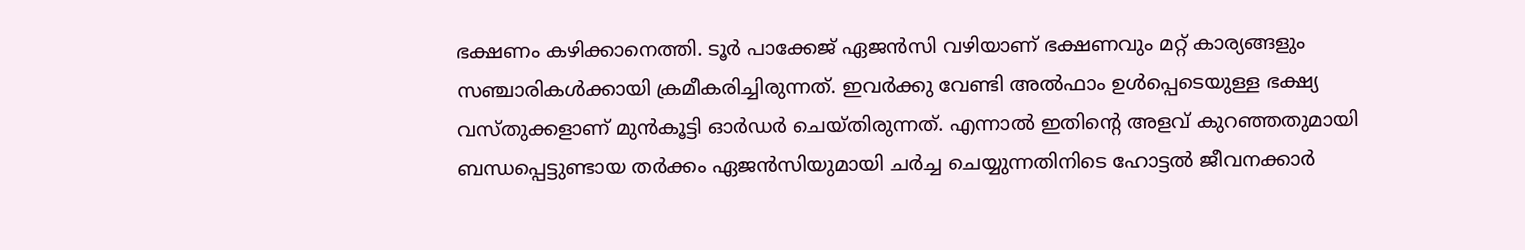ഭക്ഷണം കഴിക്കാനെത്തി. ടൂര്‍ പാക്കേജ് ഏജന്‍സി വഴിയാണ് ഭക്ഷണവും മറ്റ് കാര്യങ്ങളും സഞ്ചാരികള്‍ക്കായി ക്രമീകരിച്ചിരുന്നത്. ഇവര്‍ക്കു വേണ്ടി അല്‍ഫാം ഉള്‍പ്പെടെയുള്ള ഭക്ഷ്യ വസ്തുക്കളാണ് മുന്‍കൂട്ടി ഓര്‍ഡര്‍ ചെയ്തിരുന്നത്. എന്നാല്‍ ഇതിന്റെ അളവ് കുറഞ്ഞതുമായി ബന്ധപ്പെട്ടുണ്ടായ തര്‍ക്കം ഏജന്‍സിയുമായി ചര്‍ച്ച ചെയ്യുന്നതിനിടെ ഹോട്ടല്‍ ജീവനക്കാര്‍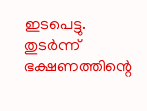ഇടപെട്ടു. തുടര്‍ന്ന് ഭക്ഷണത്തിന്റെ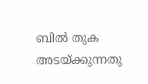ബില്‍ തുക അടയ്ക്കുന്നതു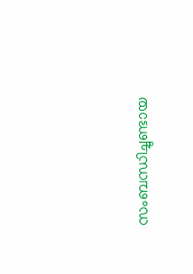സംബന്ധിച്ചുണ്ടായ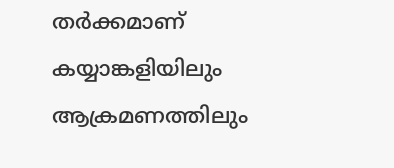തര്‍ക്കമാണ് കയ്യാങ്കളിയിലും ആക്രമണത്തിലും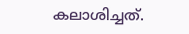കലാശിച്ചത്.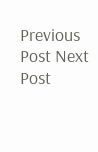Previous Post Next Post